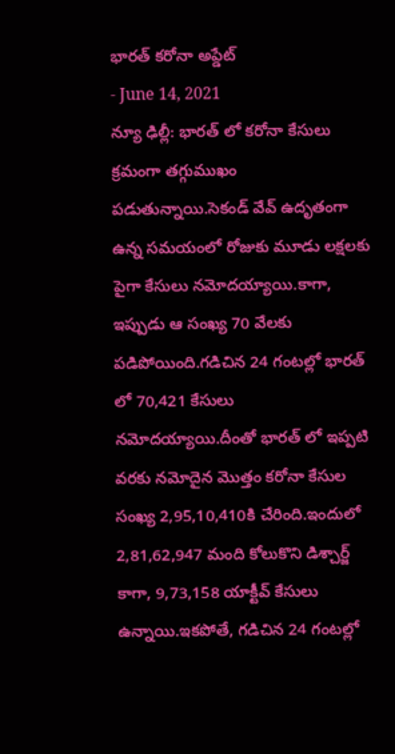భారత్ కరోనా అప్డేట్
- June 14, 2021
న్యూ ఢిల్లీ: భారత్ లో కరోనా కేసులు క్రమంగా తగ్గుముఖం పడుతున్నాయి.సెకండ్ వేవ్ ఉదృతంగా ఉన్న సమయంలో రోజుకు మూడు లక్షలకు పైగా కేసులు నమోదయ్యాయి.కాగా, ఇప్పుడు ఆ సంఖ్య 70 వేలకు పడిపోయింది.గడిచిన 24 గంటల్లో భారత్ లో 70,421 కేసులు నమోదయ్యాయి.దీంతో భారత్ లో ఇప్పటి వరకు నమోదైన మొత్తం కరోనా కేసుల సంఖ్య 2,95,10,410కి చేరింది.ఇందులో 2,81,62,947 మంది కోలుకొని డిశ్చార్జ్ కాగా, 9,73,158 యాక్టీవ్ కేసులు ఉన్నాయి.ఇకపోతే, గడిచిన 24 గంటల్లో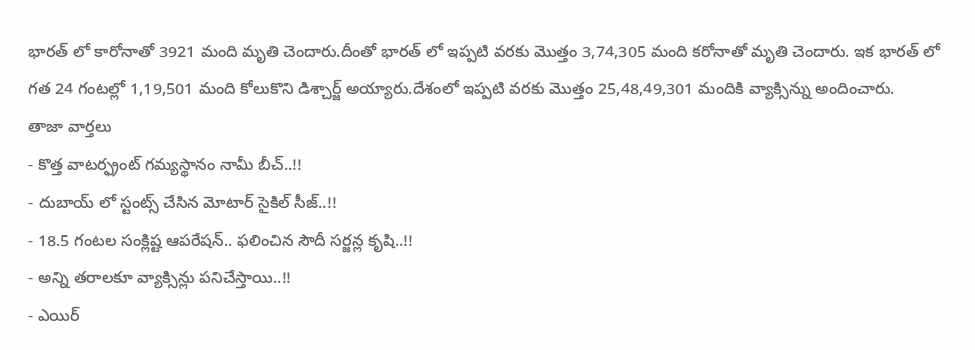భారత్ లో కారోనాతో 3921 మంది మృతి చెందారు.దీంతో భారత్ లో ఇప్పటి వరకు మొత్తం 3,74,305 మంది కరోనాతో మృతి చెందారు. ఇక భారత్ లో గత 24 గంటల్లో 1,19,501 మంది కోలుకొని డిశ్చార్జ్ అయ్యారు.దేశంలో ఇప్పటి వరకు మొత్తం 25,48,49,301 మందికి వ్యాక్సిన్ను అందించారు.
తాజా వార్తలు
- కొత్త వాటర్ఫ్రంట్ గమ్యస్థానం నామీ బీచ్..!!
- దుబాయ్ లో స్టంట్స్ చేసిన మోటార్ సైకిల్ సీజ్..!!
- 18.5 గంటల సంక్లిష్ట ఆపరేషన్.. ఫలించిన సౌదీ సర్జన్ల కృషి..!!
- అన్ని తరాలకూ వ్యాక్సిన్లు పనిచేస్తాయి..!!
- ఎయిర్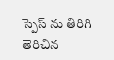స్పెస్ ను తిరిగి తెరిచిన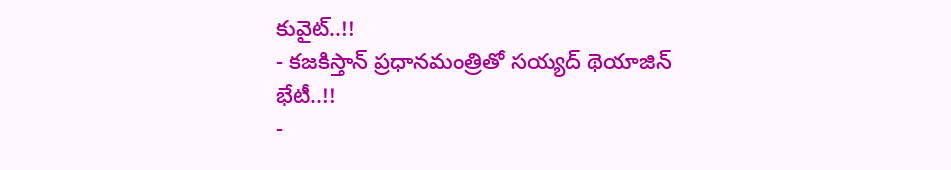కువైట్..!!
- కజకిస్తాన్ ప్రధానమంత్రితో సయ్యద్ థెయాజిన్ భేటీ..!!
-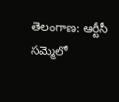తెలంగాణ: ఆర్టీసీ సమ్మెలో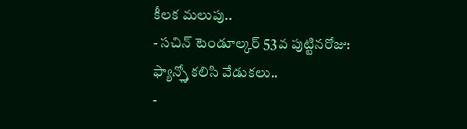కీలక మలుపు..
- సచిన్ టెండూల్కర్ 53వ పుట్టినరోజు: ఫ్యాన్స్తో కలిసి వేడుకలు..
-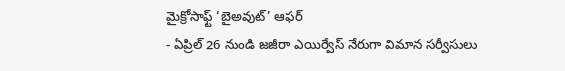మైక్రోసాఫ్ట్ ‘బైఅవుట్’ ఆఫర్
- ఏప్రిల్ 26 నుండి జజీరా ఎయిర్వేస్ నేరుగా విమాన సర్వీసులు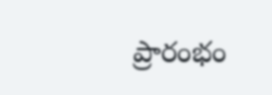ప్రారంభం